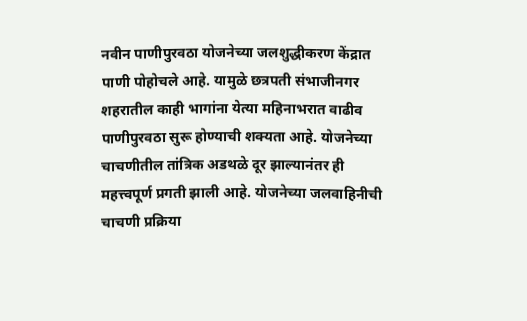नवीन पाणीपुरवठा योजनेच्या जलशुद्धीकरण केंद्रात पाणी पोहोचले आहे. यामुळे छत्रपती संभाजीनगर शहरातील काही भागांना येत्या महिनाभरात वाढीव पाणीपुरवठा सुरू होण्याची शक्यता आहे. योजनेच्या चाचणीतील तांत्रिक अडथळे दूर झाल्यानंतर ही महत्त्वपूर्ण प्रगती झाली आहे. योजनेच्या जलवाहिनीची चाचणी प्रक्रिया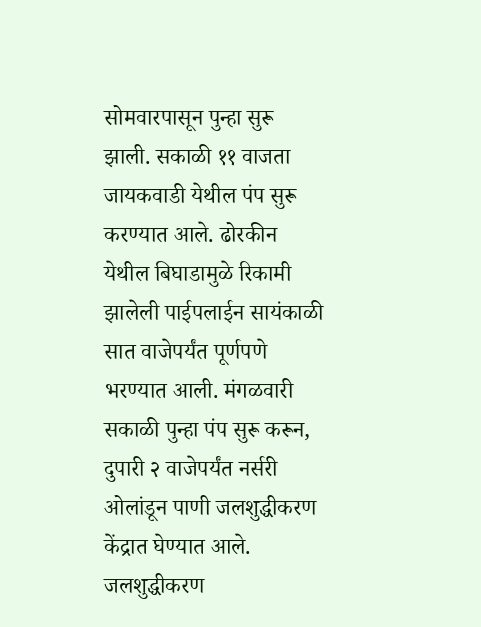सोमवारपासून पुन्हा सुरू झाली. सकाळी ११ वाजता जायकवाडी येथील पंप सुरू करण्यात आले. ढोरकीन येथील बिघाडामुळे रिकामी झालेली पाईपलाईन सायंकाळी सात वाजेपर्यंत पूर्णपणे भरण्यात आली. मंगळवारी सकाळी पुन्हा पंप सुरू करून, दुपारी २ वाजेपर्यंत नर्सरी ओलांडून पाणी जलशुद्धीकरण केंद्रात घेण्यात आले. जलशुद्धीकरण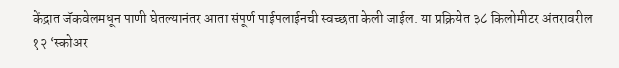केंद्रात जॅकवेलमधून पाणी घेतल्यानंतर आता संपूर्ण पाईपलाईनची स्वच्छता केली जाईल. या प्रक्रियेत ३८ किलोमीटर अंतरावरील १२ ‘स्कोअर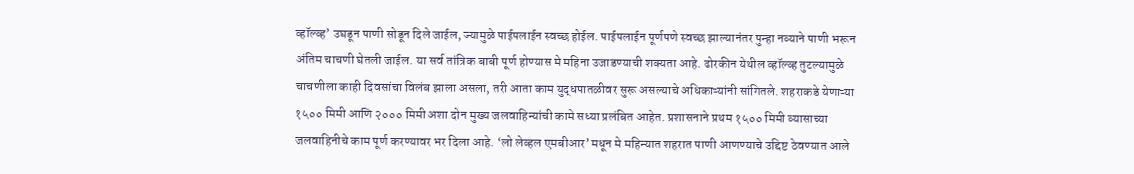व्हॉल्व्ह’ उघडून पाणी सोडून दिले जाईल, ज्यामुळे पाईपलाईन स्वच्छ होईल. पाईपलाईन पूर्णपणे स्वच्छ झाल्यानंतर पुन्हा नव्याने पाणी भरून अंतिम चाचणी घेतली जाईल. या सर्व तांत्रिक बाबी पूर्ण होण्यास मे महिना उजाडण्याची शक्यता आहे. ढोरकीन येथील व्हॉल्व्ह तुटल्यामुळे चाचणीला काही दिवसांचा विलंब झाला असला, तरी आता काम युद्धपातळीवर सुरू असल्याचे अधिकाऱ्यांनी सांगितले. शहराकडे येणाऱ्या १५०० मिमी आणि २००० मिमी अशा दोन मुख्य जलवाहिन्यांची कामे सध्या प्रलंबित आहेत. प्रशासनाने प्रथम १५०० मिमी व्यासाच्या जलवाहिनीचे काम पूर्ण करण्यावर भर दिला आहे. ‘लो लेव्हल एमबीआर’ मधून मे महिन्यात शहरात पाणी आणण्याचे उद्दिष्ट ठेवण्यात आले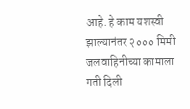आहे. हे काम यशस्वी झाल्यानंतर २००० मिमी जलवाहिनीच्या कामाला गती दिली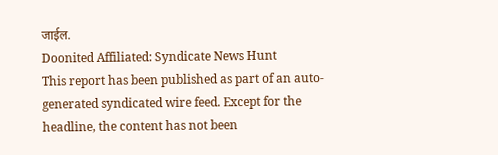जाईल.
Doonited Affiliated: Syndicate News Hunt
This report has been published as part of an auto-generated syndicated wire feed. Except for the headline, the content has not been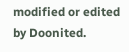modified or edited by Doonited.